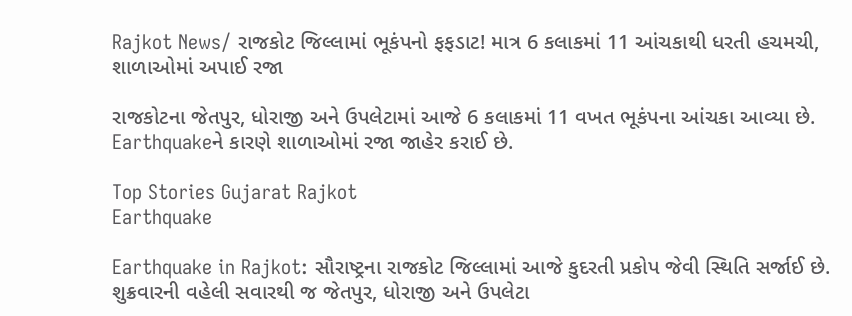Rajkot News/ રાજકોટ જિલ્લામાં ભૂકંપનો ફફડાટ! માત્ર 6 કલાકમાં 11 આંચકાથી ધરતી હચમચી, શાળાઓમાં અપાઈ રજા

રાજકોટના જેતપુર, ધોરાજી અને ઉપલેટામાં આજે 6 કલાકમાં 11 વખત ભૂકંપના આંચકા આવ્યા છે. Earthquakeને કારણે શાળાઓમાં રજા જાહેર કરાઈ છે.

Top Stories Gujarat Rajkot
Earthquake

Earthquake in Rajkot: સૌરાષ્ટ્રના રાજકોટ જિલ્લામાં આજે કુદરતી પ્રકોપ જેવી સ્થિતિ સર્જાઈ છે. શુક્રવારની વહેલી સવારથી જ જેતપુર, ધોરાજી અને ઉપલેટા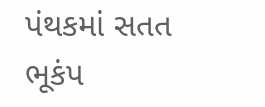પંથકમાં સતત ભૂકંપ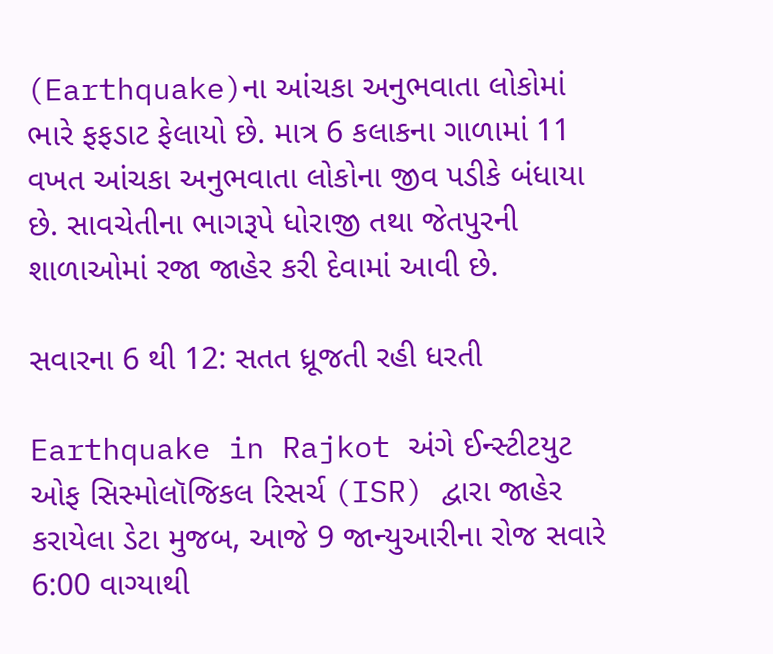(Earthquake)ના આંચકા અનુભવાતા લોકોમાં ભારે ફફડાટ ફેલાયો છે. માત્ર 6 કલાકના ગાળામાં 11 વખત આંચકા અનુભવાતા લોકોના જીવ પડીકે બંધાયા છે. સાવચેતીના ભાગરૂપે ધોરાજી તથા જેતપુરની શાળાઓમાં રજા જાહેર કરી દેવામાં આવી છે.

સવારના 6 થી 12: સતત ધ્રૂજતી રહી ધરતી

Earthquake in Rajkot અંગે ઈન્સ્ટીટયુટ ઓફ સિસ્મોલૉજિકલ રિસર્ચ (ISR) દ્વારા જાહેર કરાયેલા ડેટા મુજબ, આજે 9 જાન્યુઆરીના રોજ સવારે 6:00 વાગ્યાથી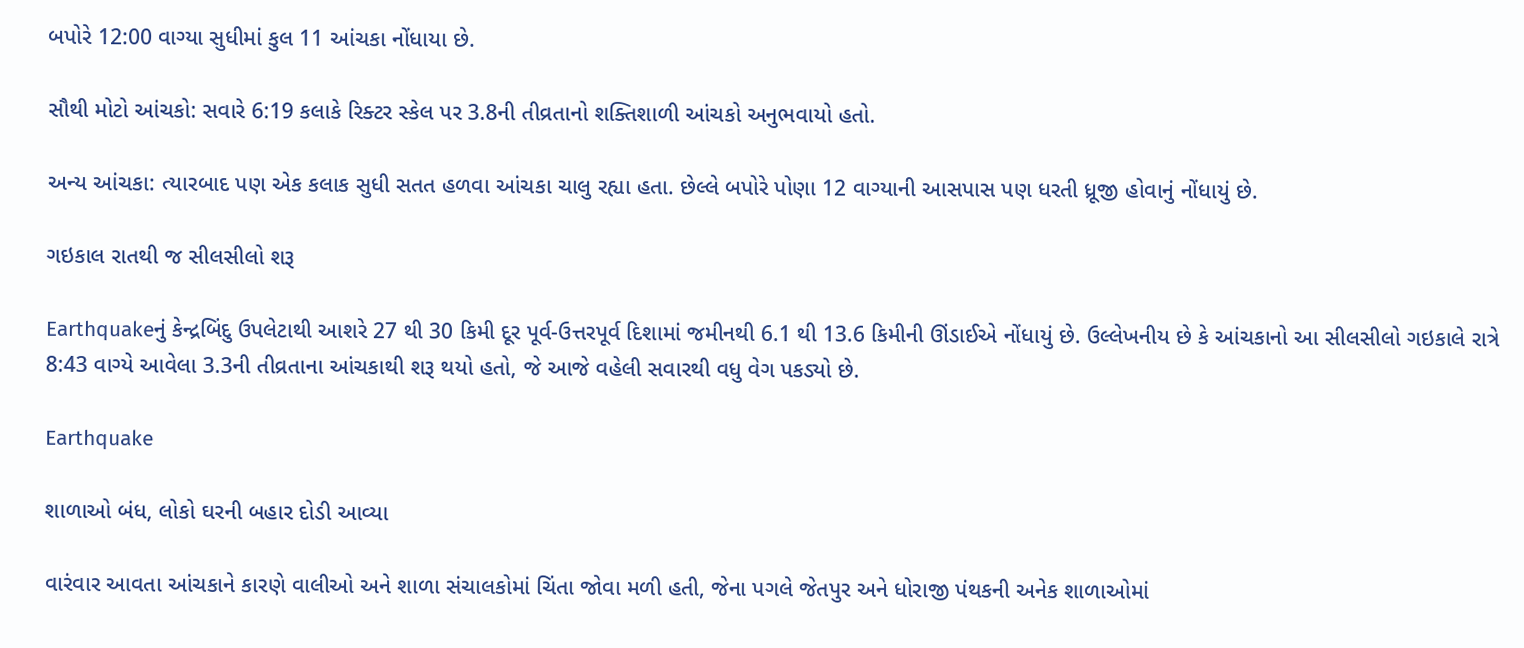બપોરે 12:00 વાગ્યા સુધીમાં કુલ 11 આંચકા નોંધાયા છે.

સૌથી મોટો આંચકો: સવારે 6:19 કલાકે રિક્ટર સ્કેલ પર 3.8ની તીવ્રતાનો શક્તિશાળી આંચકો અનુભવાયો હતો.

અન્ય આંચકા: ત્યારબાદ પણ એક કલાક સુધી સતત હળવા આંચકા ચાલુ રહ્યા હતા. છેલ્લે બપોરે પોણા 12 વાગ્યાની આસપાસ પણ ધરતી ધ્રૂજી હોવાનું નોંધાયું છે.

ગઇકાલ રાતથી જ સીલસીલો શરૂ

Earthquakeનું કેન્દ્રબિંદુ ઉપલેટાથી આશરે 27 થી 30 કિમી દૂર પૂર્વ-ઉત્તરપૂર્વ દિશામાં જમીનથી 6.1 થી 13.6 કિમીની ઊંડાઈએ નોંધાયું છે. ઉલ્લેખનીય છે કે આંચકાનો આ સીલસીલો ગઇકાલે રાત્રે 8:43 વાગ્યે આવેલા 3.3ની તીવ્રતાના આંચકાથી શરૂ થયો હતો, જે આજે વહેલી સવારથી વધુ વેગ પકડ્યો છે.

Earthquake

શાળાઓ બંધ, લોકો ઘરની બહાર દોડી આવ્યા

વારંવાર આવતા આંચકાને કારણે વાલીઓ અને શાળા સંચાલકોમાં ચિંતા જોવા મળી હતી, જેના પગલે જેતપુર અને ધોરાજી પંથકની અનેક શાળાઓમાં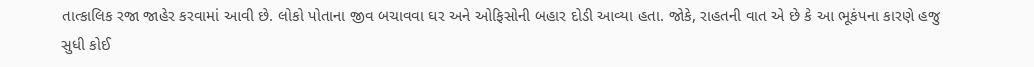તાત્કાલિક રજા જાહેર કરવામાં આવી છે. લોકો પોતાના જીવ બચાવવા ઘર અને ઓફિસોની બહાર દોડી આવ્યા હતા. જોકે, રાહતની વાત એ છે કે આ ભૂકંપના કારણે હજુ સુધી કોઈ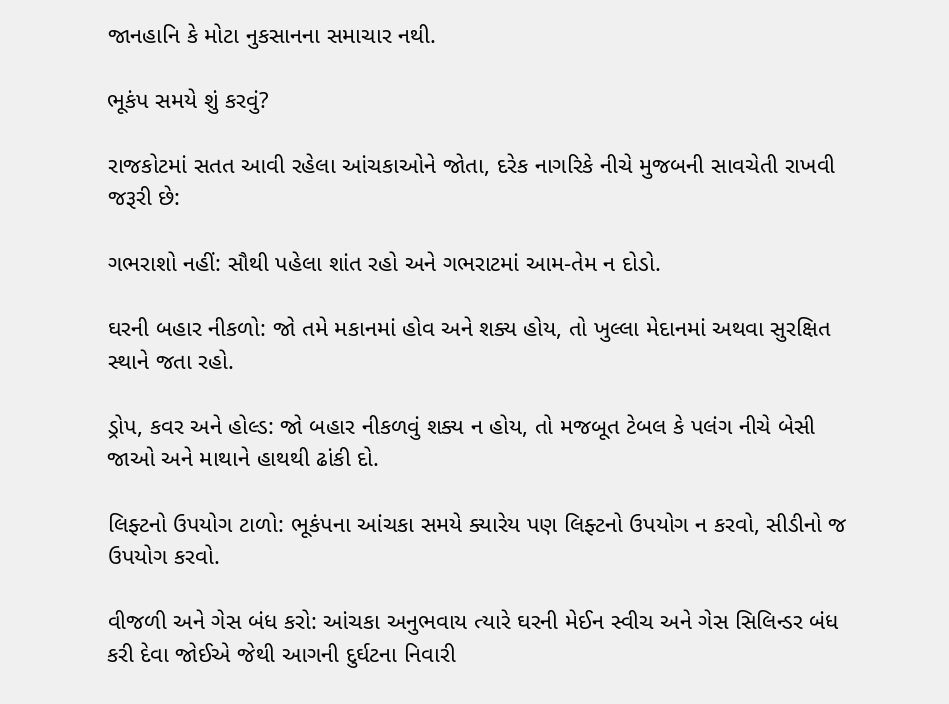જાનહાનિ કે મોટા નુકસાનના સમાચાર નથી.

ભૂકંપ સમયે શું કરવું?

રાજકોટમાં સતત આવી રહેલા આંચકાઓને જોતા, દરેક નાગરિકે નીચે મુજબની સાવચેતી રાખવી જરૂરી છે:

ગભરાશો નહીં: સૌથી પહેલા શાંત રહો અને ગભરાટમાં આમ-તેમ ન દોડો.

ઘરની બહાર નીકળો: જો તમે મકાનમાં હોવ અને શક્ય હોય, તો ખુલ્લા મેદાનમાં અથવા સુરક્ષિત સ્થાને જતા રહો.

ડ્રોપ, કવર અને હોલ્ડ: જો બહાર નીકળવું શક્ય ન હોય, તો મજબૂત ટેબલ કે પલંગ નીચે બેસી જાઓ અને માથાને હાથથી ઢાંકી દો.

લિફ્ટનો ઉપયોગ ટાળો: ભૂકંપના આંચકા સમયે ક્યારેય પણ લિફ્ટનો ઉપયોગ ન કરવો, સીડીનો જ ઉપયોગ કરવો.

વીજળી અને ગેસ બંધ કરો: આંચકા અનુભવાય ત્યારે ઘરની મેઈન સ્વીચ અને ગેસ સિલિન્ડર બંધ કરી દેવા જોઈએ જેથી આગની દુર્ઘટના નિવારી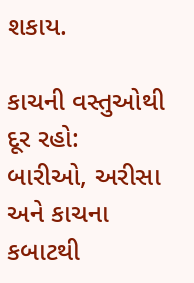શકાય.

કાચની વસ્તુઓથી દૂર રહો: બારીઓ, અરીસા અને કાચના કબાટથી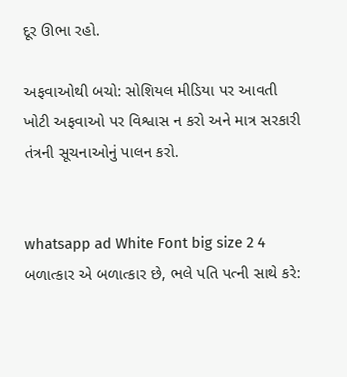દૂર ઊભા રહો.

અફવાઓથી બચો: સોશિયલ મીડિયા પર આવતી ખોટી અફવાઓ પર વિશ્વાસ ન કરો અને માત્ર સરકારી તંત્રની સૂચનાઓનું પાલન કરો.


whatsapp ad White Font big size 2 4 બળાત્કાર એ બળાત્કાર છે, ભલે પતિ પત્ની સાથે કરે: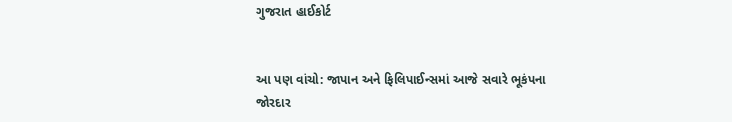ગુજરાત હાઈકોર્ટ


આ પણ વાંચો: જાપાન અને ફિલિપાઈન્સમાં આજે સવારે ભૂકંપના જોરદાર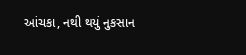આંચકા, નથી થયું નુકસાન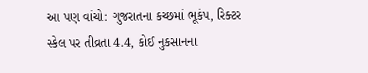આ પણ વાંચો: ગુજરાતના કચ્છમાં ભૂકંપ, રિક્ટર સ્કેલ પર તીવ્રતા 4.4, કોઈ નુકસાનના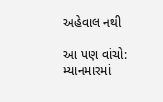અહેવાલ નથી

આ પણ વાંચો: મ્યાનમારમાં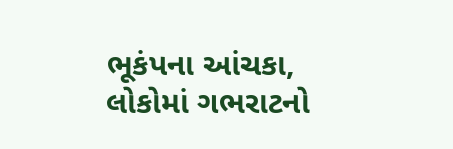ભૂકંપના આંચકા, લોકોમાં ગભરાટનો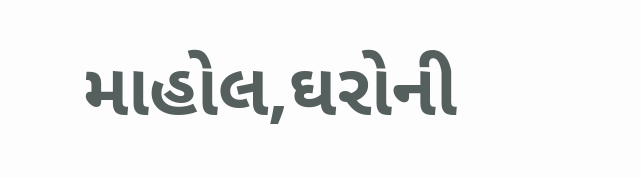માહોલ,ઘરોની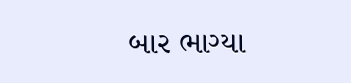બાર ભાગ્યા